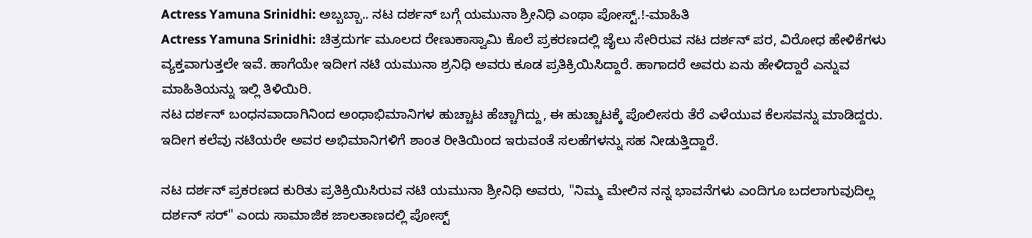Actress Yamuna Srinidhi: ಅಬ್ಬಬ್ಬಾ.. ನಟ ದರ್ಶನ್ ಬಗ್ಗೆ ಯಮುನಾ ಶ್ರೀನಿಧಿ ಎಂಥಾ ಪೋಸ್ಟ್.!-ಮಾಹಿತಿ
Actress Yamuna Srinidhi: ಚಿತ್ರದುರ್ಗ ಮೂಲದ ರೇಣುಕಾಸ್ವಾಮಿ ಕೊಲೆ ಪ್ರಕರಣದಲ್ಲಿ ಜೈಲು ಸೇರಿರುವ ನಟ ದರ್ಶನ್ ಪರ, ವಿರೋಧ ಹೇಳಿಕೆಗಳು ವ್ಯಕ್ತವಾಗುತ್ತಲೇ ಇವೆ. ಹಾಗೆಯೇ ಇದೀಗ ನಟಿ ಯಮುನಾ ಶ್ರನಿಧಿ ಅವರು ಕೂಡ ಪ್ರತಿಕ್ರಿಯಿಸಿದ್ದಾರೆ. ಹಾಗಾದರೆ ಅವರು ಏನು ಹೇಳಿದ್ದಾರೆ ಎನ್ನುವ ಮಾಹಿತಿಯನ್ನು ಇಲ್ಲಿ ತಿಳಿಯಿರಿ.
ನಟ ದರ್ಶನ್ ಬಂಧನವಾದಾಗಿನಿಂದ ಅಂಧಾಭಿಮಾನಿಗಳ ಹುಚ್ಚಾಟ ಹೆಚ್ಚಾಗಿದ್ದು, ಈ ಹುಚ್ಚಾಟಕ್ಕೆ ಪೊಲೀಸರು ತೆರೆ ಎಳೆಯುವ ಕೆಲಸವನ್ನು ಮಾಡಿದ್ದರು. ಇದೀಗ ಕಲೆವು ನಟಿಯರೇ ಅವರ ಅಭಿಮಾನಿಗಳಿಗೆ ಶಾಂತ ರೀತಿಯಿಂದ ಇರುವಂತೆ ಸಲಹೆಗಳನ್ನು ಸಹ ನೀಡುತ್ತಿದ್ದಾರೆ.

ನಟ ದರ್ಶನ್ ಪ್ರಕರಣದ ಕುರಿತು ಪ್ರತಿಕ್ರಿಯಿಸಿರುವ ನಟಿ ಯಮುನಾ ಶ್ರೀನಿಧಿ ಅವರು, "ನಿಮ್ಮ ಮೇಲಿನ ನನ್ನ ಭಾವನೆಗಳು ಎಂದಿಗೂ ಬದಲಾಗುವುದಿಲ್ಲ ದರ್ಶನ್ ಸರ್" ಎಂದು ಸಾಮಾಜಿಕ ಜಾಲತಾಣದಲ್ಲಿ ಪೋಸ್ಟ್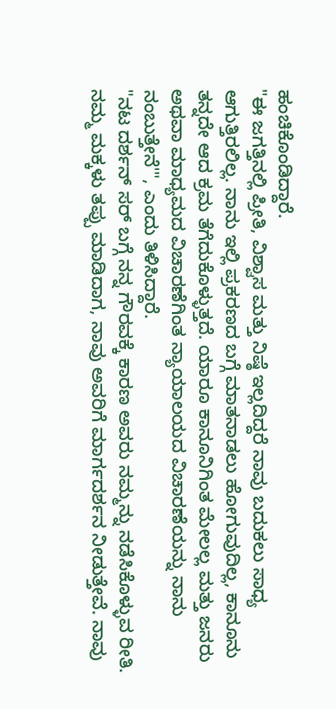ಹಂಚಿಕೊಂಡಿದ್ದಾರೆ.
"ಈ ಜಗತ್ತಿನಲ್ಲಿ ಪ್ರೀತಿ, ವಿಶ್ವಾಸ ಮತ್ತು ನಿಷ್ಠೆ ಇಲ್ಲದಿದ್ದರೆ ನಾವು ಬದುಕಲು ಸಾಧ್ಯ ಆಗುತ್ತಿರಲಿಲ್ಲ. ನಾನು ಇಲ್ಲಿ ಪ್ರಕರಣದ ಬಗ್ಗೆ ಮಾತನಾಡಲು ಹೋಗುವುದಿಲ್ಲ, ಕಾನೂನು ತನ್ನದೇ ಆದ ಕ್ರಮ ತೆಗೆದುಕೊಳ್ಳುತ್ತದೆ. ಯಾರೂ ಕಾನೂನಿಗಿಂತ ಮೇಲಲ್ಲ ಮತ್ತು ಜನರು ಅಥವಾ ಮಾಧ್ಯಮದ ವಿಚಾರಣೆಗಿಂತ ನ್ಯಾಯಾಲಯದ ವಿಚಾರಣೆಯನ್ನು ನಾನು ನಂಬುತ್ತೇನೆ'", ಎಂದು ತಿಳಿಸಿದ್ದಾರೆ.
"ನಟ ದರ್ಶನ್ ಸರ್ ಬಗ್ಗೆ ನನ್ನ ಗೌರವಕ್ಕೆ ಕಾರಣ ಅವರು ನಮ್ಮನ್ನು ನಡೆಸಿಕೊಳ್ಳುವ ರೀತಿ. ನಮ್ಮ ಮಕ್ಕಳು ತಪ್ಪು ಮಾಡಿದಾಗ, ನಾವು ಅವರಿಗೆ ಮಾರ್ಗದರ್ಶನ ನೀಡುತ್ತೇವೆ. ನಾವು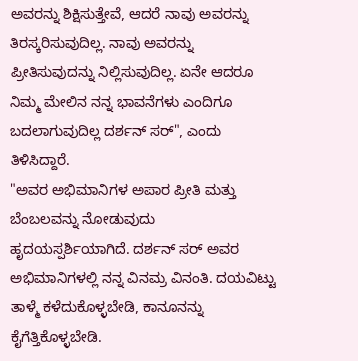ಅವರನ್ನು ಶಿಕ್ಷಿಸುತ್ತೇವೆ, ಆದರೆ ನಾವು ಅವರನ್ನು ತಿರಸ್ಕರಿಸುವುದಿಲ್ಲ. ನಾವು ಅವರನ್ನು ಪ್ರೀತಿಸುವುದನ್ನು ನಿಲ್ಲಿಸುವುದಿಲ್ಲ. ಏನೇ ಆದರೂ ನಿಮ್ಮ ಮೇಲಿನ ನನ್ನ ಭಾವನೆಗಳು ಎಂದಿಗೂ ಬದಲಾಗುವುದಿಲ್ಲ ದರ್ಶನ್ ಸರ್", ಎಂದು ತಿಳಿಸಿದ್ದಾರೆ.
"ಅವರ ಅಭಿಮಾನಿಗಳ ಅಪಾರ ಪ್ರೀತಿ ಮತ್ತು ಬೆಂಬಲವನ್ನು ನೋಡುವುದು ಹೃದಯಸ್ಪರ್ಶಿಯಾಗಿದೆ. ದರ್ಶನ್ ಸರ್ ಅವರ ಅಭಿಮಾನಿಗಳಲ್ಲಿ ನನ್ನ ವಿನಮ್ರ ವಿನಂತಿ. ದಯವಿಟ್ಟು ತಾಳ್ಮೆ ಕಳೆದುಕೊಳ್ಳಬೇಡಿ, ಕಾನೂನನ್ನು ಕೈಗೆತ್ತಿಕೊಳ್ಳಬೇಡಿ.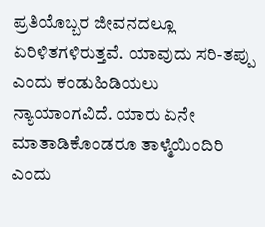ಪ್ರತಿಯೊಬ್ಬರ ಜೀವನದಲ್ಲೂ ಏರಿಳಿತಗಳಿರುತ್ತವೆ. ಯಾವುದು ಸರಿ-ತಪ್ಪು ಎಂದು ಕಂಡುಹಿಡಿಯಲು ನ್ಯಾಯಾಂಗವಿದೆ. ಯಾರು ಏನೇ ಮಾತಾಡಿಕೊಂಡರೂ ತಾಳ್ಮೆಯಿಂದಿರಿ ಎಂದು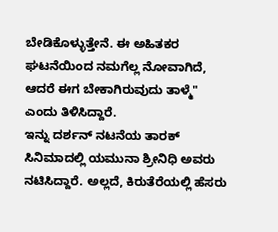ಬೇಡಿಕೊಳ್ಳುತ್ತೇನೆ. ಈ ಅಹಿತಕರ ಘಟನೆಯಿಂದ ನಮಗೆಲ್ಲ ನೋವಾಗಿದೆ, ಆದರೆ ಈಗ ಬೇಕಾಗಿರುವುದು ತಾಳ್ಮೆ" ಎಂದು ತಿಳಿಸಿದ್ದಾರೆ.
ಇನ್ನು ದರ್ಶನ್ ನಟನೆಯ ತಾರಕ್ ಸಿನಿಮಾದಲ್ಲಿ ಯಮುನಾ ಶ್ರೀನಿಧಿ ಅವರು ನಟಿಸಿದ್ದಾರೆ. ಅಲ್ಲದೆ, ಕಿರುತೆರೆಯಲ್ಲಿ ಹೆಸರು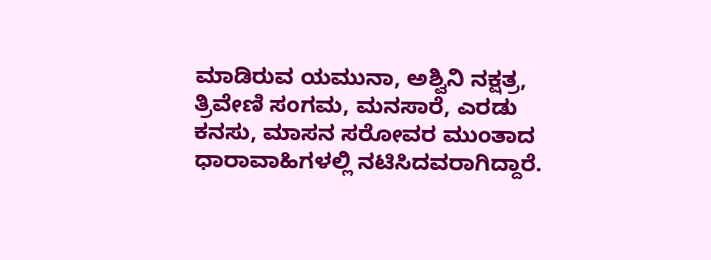ಮಾಡಿರುವ ಯಮುನಾ, ಅಶ್ವಿನಿ ನಕ್ಷತ್ರ, ತ್ರಿವೇಣಿ ಸಂಗಮ, ಮನಸಾರೆ, ಎರಡು ಕನಸು, ಮಾಸನ ಸರೋವರ ಮುಂತಾದ ಧಾರಾವಾಹಿಗಳಲ್ಲಿ ನಟಿಸಿದವರಾಗಿದ್ದಾರೆ.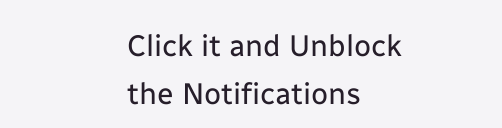Click it and Unblock the Notifications